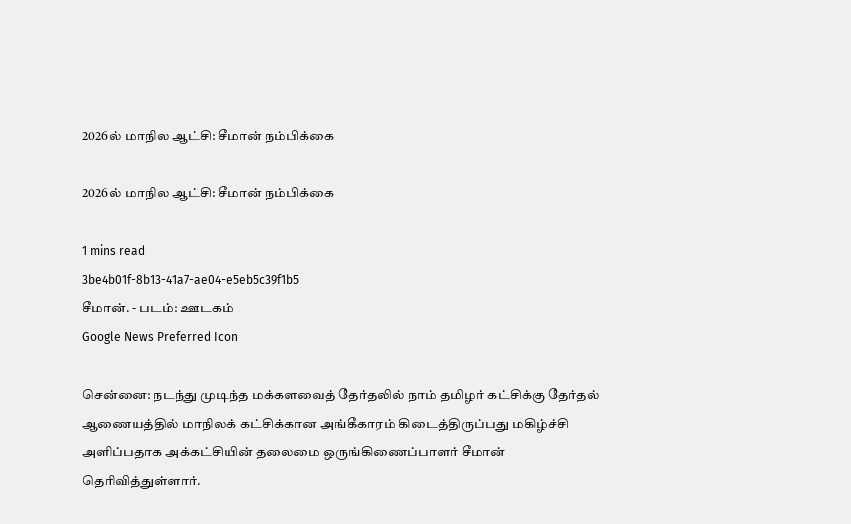2026ல் மாநில ஆட்சி: சீமான் நம்பிக்கை

2026ல் மாநில ஆட்சி: சீமான் நம்பிக்கை

1 mins read
3be4b01f-8b13-41a7-ae04-e5eb5c39f1b5
சீமான். - படம்: ஊடகம்
Google News Preferred Icon

சென்னை: நடந்து முடிந்த மக்களவைத் தேர்தலில் நாம் தமிழர் கட்சிக்கு தேர்தல் ஆணையத்தில் மாநிலக் கட்சிக்கான அங்கீகாரம் கிடைத்திருப்பது மகிழ்ச்சி அளிப்பதாக அக்கட்சியின் தலைமை ஒருங்கிணைப்பாளர் சீமான் தெரிவித்துள்ளார்.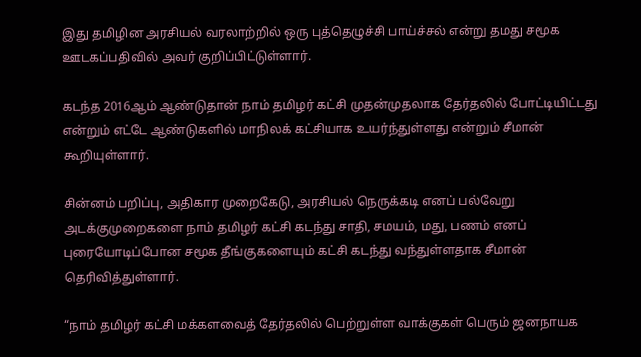இது தமிழின அரசியல் வரலாற்றில் ஒரு புத்தெழுச்சி பாய்ச்சல் என்று தமது சமூக ஊடகப்பதிவில் அவர் குறிப்பிட்டுள்ளார்.

கடந்த 2016ஆம் ஆண்டுதான் நாம் தமிழர் கட்சி முதன்முதலாக தேர்தலில் போட்டியிட்டது என்றும் எட்டே ஆண்டுகளில் மாநிலக் கட்சியாக உயர்ந்துள்ளது என்றும் சீமான் கூறியுள்ளார்.

சின்னம் பறிப்பு, அதிகார முறைகேடு, அரசியல் நெருக்கடி எனப் பல்வேறு அடக்குமுறைகளை நாம் தமிழர் கட்சி கடந்து சாதி, சமயம், மது, பணம் எனப் புரையோடிப்போன சமூக தீங்குகளையும் கட்சி கடந்து வந்துள்ளதாக சீமான் தெரிவித்துள்ளார்.

“நாம் தமிழர் கட்சி மக்களவைத் தேர்தலில் பெற்றுள்ள வாக்குகள் பெரும் ஜனநாயக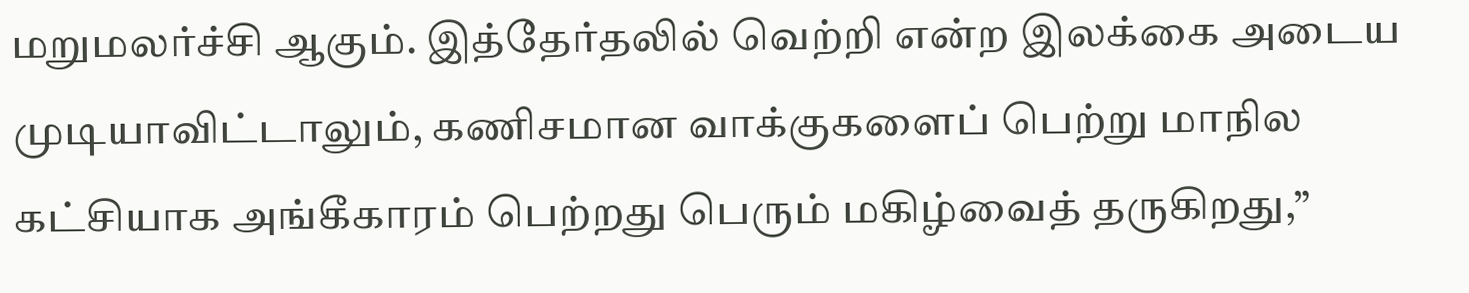மறுமலர்ச்சி ஆகும். இத்தேர்தலில் வெற்றி என்ற இலக்கை அடைய முடியாவிட்டாலும், கணிசமான வாக்குகளைப் பெற்று மாநில கட்சியாக அங்கீகாரம் பெற்றது பெரும் மகிழ்வைத் தருகிறது,”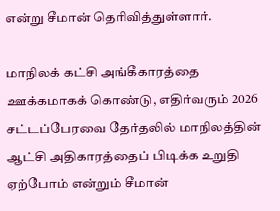என்று சீமான் தெரிவித்துள்ளார்.

மாநிலக் கட்சி அங்கீகாரத்தை ஊக்கமாகக் கொண்டு, எதிர்வரும் 2026 சட்டப்பேரவை தேர்தலில் மாநிலத்தின் ஆட்சி அதிகாரத்தைப் பிடிக்க உறுதி ஏற்போம் என்றும் சீமான்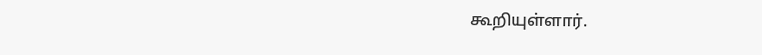கூறியுள்ளார்.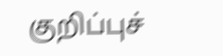குறிப்புச்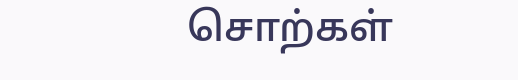சொற்கள்